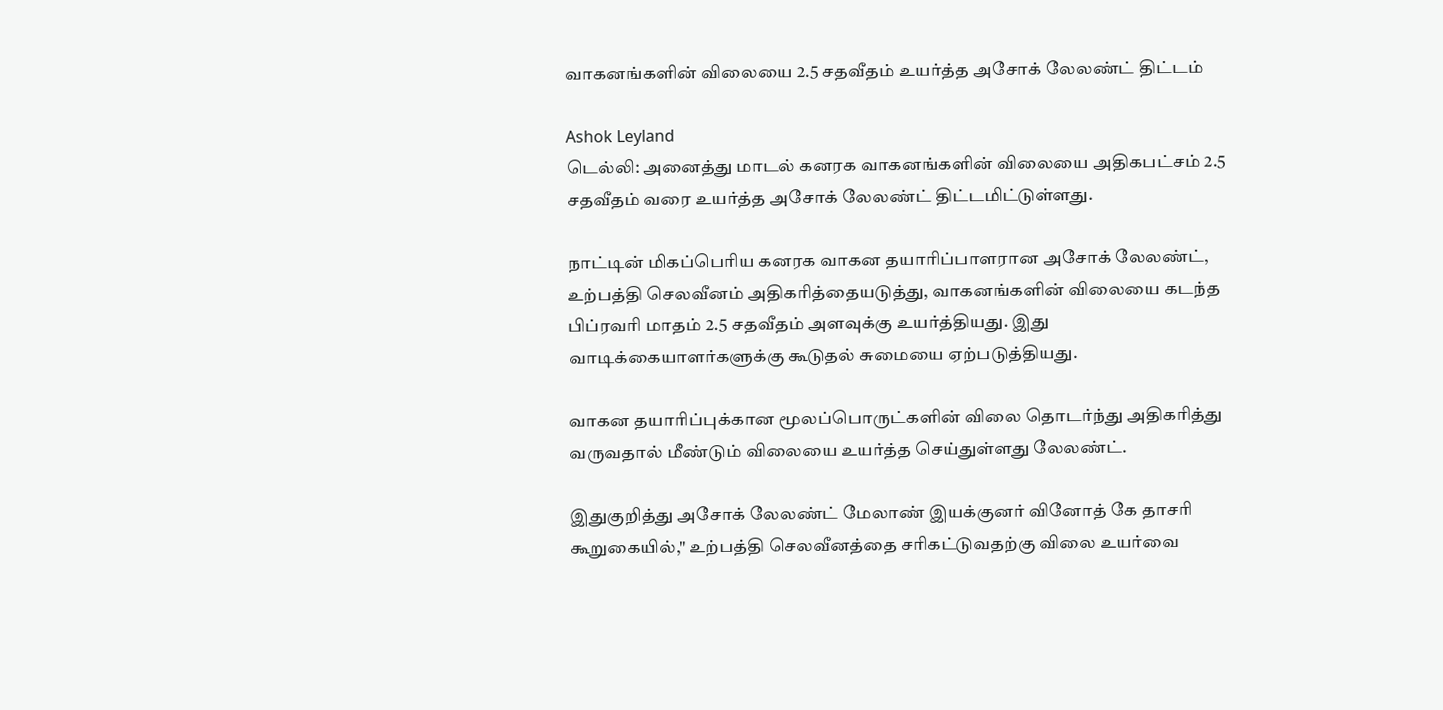வாகனங்களின் விலையை 2.5 சதவீதம் உயர்த்த அசோக் லேலண்ட் திட்டம்

Ashok Leyland
டெல்லி: அனைத்து மாடல் கனரக வாகனங்களின் விலையை அதிகபட்சம் 2.5 சதவீதம் வரை உயர்த்த அசோக் லேலண்ட் திட்டமிட்டுள்ளது.

நாட்டின் மிகப்பெரிய கனரக வாகன தயாரிப்பாளரான அசோக் லேலண்ட், உற்பத்தி செலவீனம் அதிகரித்தையடுத்து, வாகனங்களின் விலையை கடந்த பிப்ரவரி மாதம் 2.5 சதவீதம் அளவுக்கு உயர்த்தியது. இது வாடிக்கையாளர்களுக்கு கூடுதல் சுமையை ஏற்படுத்தியது.

வாகன தயாரிப்புக்கான மூலப்பொருட்களின் விலை தொடர்ந்து அதிகரித்து வருவதால் மீண்டும் விலையை உயர்த்த செய்துள்ளது லேலண்ட்.

இதுகுறித்து அசோக் லேலண்ட் மேலாண் இயக்குனர் வினோத் கே தாசரி கூறுகையில்," உற்பத்தி செலவீனத்தை சரிகட்டுவதற்கு விலை உயர்வை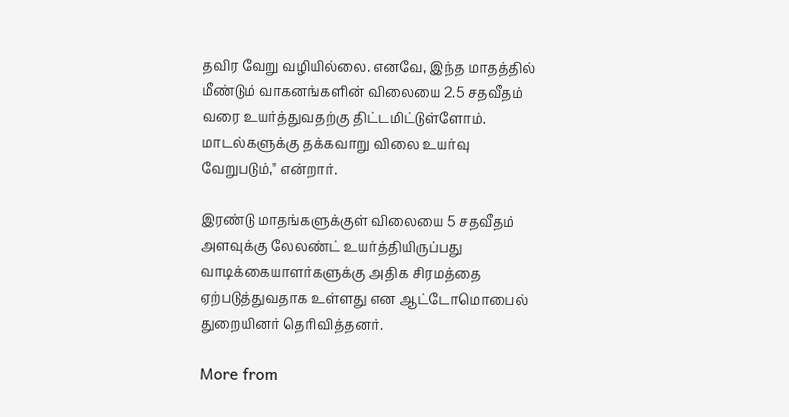தவிர வேறு வழியில்லை. எனவே, இந்த மாதத்தில் மீண்டும் வாகனங்களின் விலையை 2.5 சதவீதம் வரை உயர்த்துவதற்கு திட்டமிட்டுள்ளோம். மாடல்களுக்கு தக்கவாறு விலை உயர்வு வேறுபடும்," என்றார்.

இரண்டு மாதங்களுக்குள் விலையை 5 சதவீதம் அளவுக்கு லேலண்ட் உயர்த்தியிருப்பது வாடிக்கையாளர்களுக்கு அதிக சிரமத்தை ஏற்படுத்துவதாக உள்ளது என ஆட்டோமொபைல் துறையினர் தெரிவித்தனர்.

More from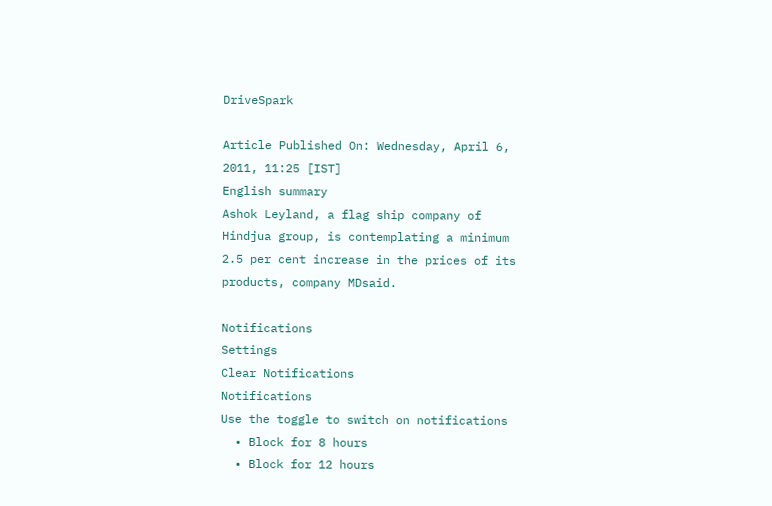DriveSpark

Article Published On: Wednesday, April 6, 2011, 11:25 [IST]
English summary
Ashok Leyland, a flag ship company of Hindjua group, is contemplating a minimum 2.5 per cent increase in the prices of its products, company MDsaid.

Notifications
Settings
Clear Notifications
Notifications
Use the toggle to switch on notifications
  • Block for 8 hours
  • Block for 12 hours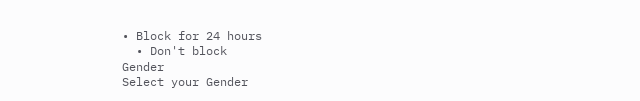• Block for 24 hours
  • Don't block
Gender
Select your Gender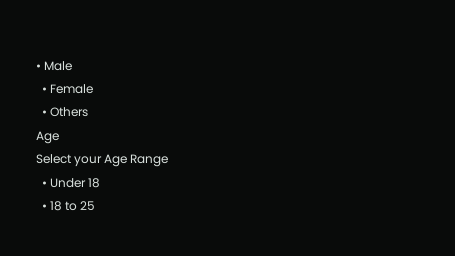• Male
  • Female
  • Others
Age
Select your Age Range
  • Under 18
  • 18 to 25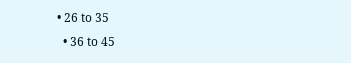• 26 to 35
  • 36 to 45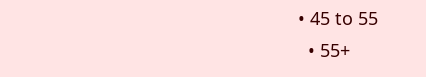• 45 to 55
  • 55+